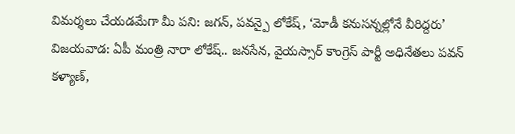విమర్శలు చేయడమేగా మీ పని: జగన్, పవన్పై లోకేష్, ‘మోడీ కనుసన్నల్లోనే వీరిద్దరు’
విజయవాడ: ఏపీ మంత్రి నారా లోకేష్.. జనసేన, వైయస్సార్ కాంగ్రెస్ పార్టీ అధినేతలు పవన్ కళ్యాణ్,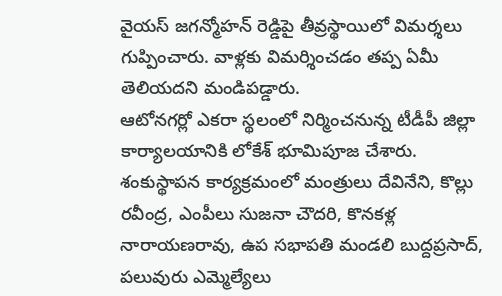వైయస్ జగన్మోహన్ రెడ్డిపై తీవ్రస్థాయిలో విమర్శలు గుప్పించారు. వాళ్లకు విమర్శించడం తప్ప ఏమీ తెలియదని మండిపడ్డారు.
ఆటోనగర్లో ఎకరా స్థలంలో నిర్మించనున్న టీడీపీ జిల్లా కార్యాలయానికి లోకేశ్ భూమిపూజ చేశారు. శంకుస్థాపన కార్యక్రమంలో మంత్రులు దేవినేని, కొల్లు రవీంద్ర, ఎంపీలు సుజనా చౌదరి, కొనకళ్ల నారాయణరావు, ఉప సభాపతి మండలి బుద్దప్రసాద్, పలువురు ఎమ్మెల్యేలు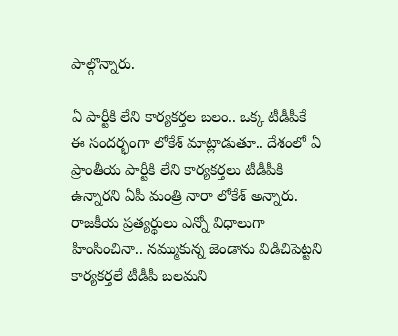పాల్గొన్నారు.

ఏ పార్టీకి లేని కార్యకర్తల బలం.. ఒక్క టీడీపీకే
ఈ సందర్భంగా లోకేశ్ మాట్లాడుతూ.. దేశంలో ఏ ప్రాంతీయ పార్టీకి లేని కార్యకర్తలు టీడీపీకి ఉన్నారని ఏపీ మంత్రి నారా లోకేశ్ అన్నారు. రాజకీయ ప్రత్యర్థులు ఎన్నో విధాలుగా హింసించినా.. నమ్ముకున్న జెండాను విడిచిపెట్టని కార్యకర్తలే టీడీపీ బలమని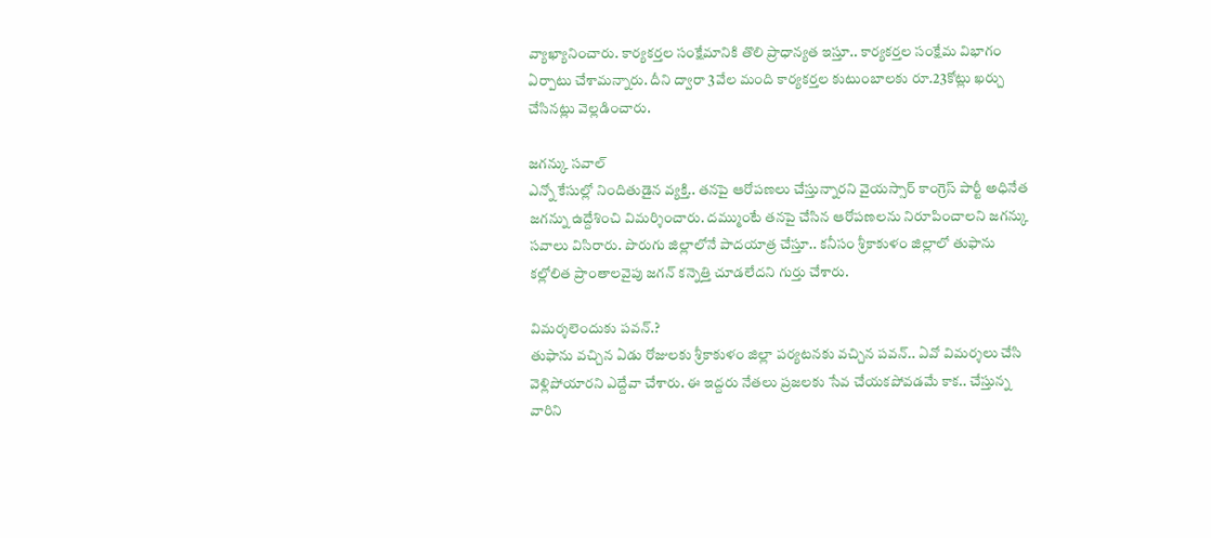వ్యాఖ్యానించారు. కార్యకర్తల సంక్షేమానికి తొలి ప్రాధాన్యత ఇస్తూ.. కార్యకర్తల సంక్షేమ విభాగం ఏర్పాటు చేశామన్నారు. దీని ద్వారా 3వేల మంది కార్యకర్తల కుటుంబాలకు రూ.23కోట్లు ఖర్చు చేసినట్లు వెల్లడించారు.

జగన్కు సవాల్
ఎన్నో కేసుల్లో నిందితుడైన వ్యక్తి.. తనపై ఆరోపణలు చేస్తున్నారని వైయస్సార్ కాంగ్రెస్ పార్టీ అధినేత జగన్ను ఉద్దేశించి విమర్శించారు. దమ్ముంటే తనపై చేసిన ఆరోపణలను నిరూపించాలని జగన్కు సవాలు విసిరారు. పొరుగు జిల్లాలోనే పాదయాత్ర చేస్తూ.. కనీసం శ్రీకాకుళం జిల్లాలో తుఫాను కల్లోలిత ప్రాంతాలవైపు జగన్ కన్నెత్తి చూడలేదని గుర్తు చేశారు.

విమర్శలెందుకు పవన్.?
తుఫాను వచ్చిన ఏడు రోజులకు శ్రీకాకుళం జిల్లా పర్యటనకు వచ్చిన పవన్.. ఏవో విమర్శలు చేసి వెళ్లిపోయారని ఎద్దేవా చేశారు. ఈ ఇద్దరు నేతలు ప్రజలకు సేవ చేయకపోవడమే కాక.. చేస్తున్న వారిని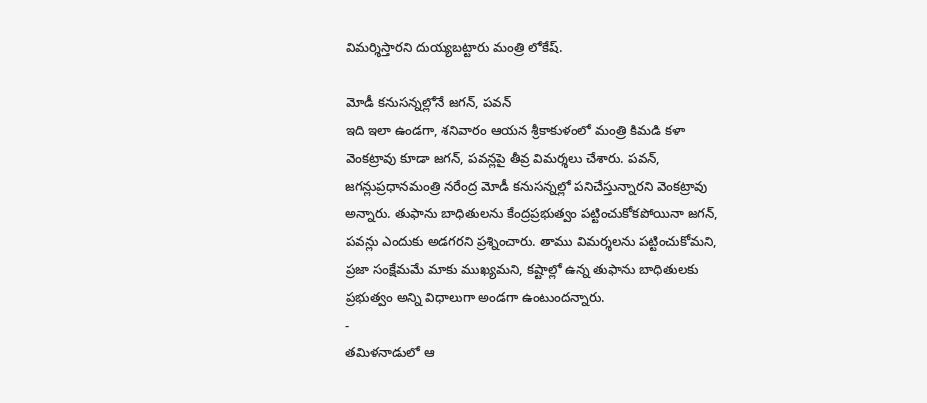విమర్శిస్తారని దుయ్యబట్టారు మంత్రి లోకేష్.

మోడీ కనుసన్నల్లోనే జగన్, పవన్
ఇది ఇలా ఉండగా, శనివారం ఆయన శ్రీకాకుళంలో మంత్రి కిమడి కళా వెంకట్రావు కూడా జగన్, పవన్లపై తీవ్ర విమర్శలు చేశారు. పవన్, జగన్లుప్రధానమంత్రి నరేంద్ర మోడీ కనుసన్నల్లో పనిచేస్తున్నారని వెంకట్రావు అన్నారు. తుఫాను బాధితులను కేంద్రప్రభుత్వం పట్టించుకోకపోయినా జగన్, పవన్లు ఎందుకు అడగరని ప్రశ్నించారు. తాము విమర్శలను పట్టించుకోమని, ప్రజా సంక్షేమమే మాకు ముఖ్యమని, కష్టాల్లో ఉన్న తుఫాను బాధితులకు ప్రభుత్వం అన్ని విధాలుగా అండగా ఉంటుందన్నారు.
-
తమిళనాడులో ఆ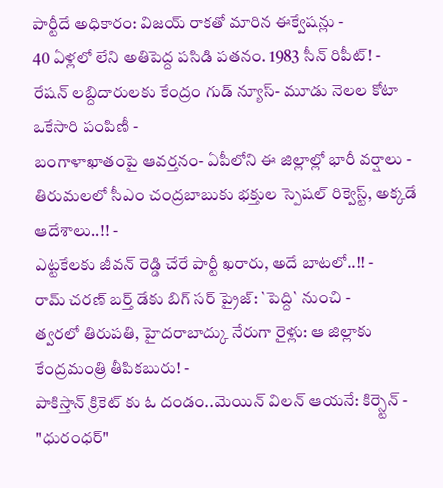పార్టీదే అధికారం: విజయ్ రాకతో మారిన ఈక్వేషన్లు -
40 ఏళ్లలో లేని అతిపెద్ద పసిడి పతనం. 1983 సీన్ రిపీట్! -
రేషన్ లబ్దిదారులకు కేంద్రం గుడ్ న్యూస్- మూడు నెలల కోటా ఒకేసారి పంపిణీ -
బంగాళాఖాతంపై ఆవర్తనం- ఏపీలోని ఈ జిల్లాల్లో భారీ వర్షాలు -
తిరుమలలో సీఎం చంద్రబాబుకు భక్తుల స్పెషల్ రిక్వెస్ట్, అక్కడే ఆదేశాలు..!! -
ఎట్టకేలకు జీవన్ రెడ్డి చేరే పార్టీ ఖరారు, అదే బాటలో..!! -
రామ్ చరణ్ బర్త్ డేకు బిగ్ సర్ ప్రైజ్: `పెద్ది` నుంచి -
త్వరలో తిరుపతి, హైదరాబాద్కు నేరుగా రైళ్లు: ఆ జిల్లాకు కేంద్రమంత్రి తీపికబురు! -
పాకిస్తాన్ క్రికెట్ కు ఓ దండం..మెయిన్ విలన్ ఆయనే: కిర్స్టెన్ -
"ధురంధర్"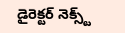డైరెక్టర్ నెక్స్ట్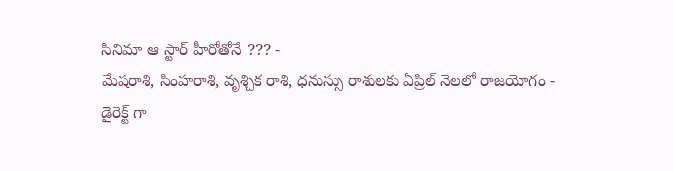సినిమా ఆ స్టార్ హీరోతోనే ??? -
మేషరాశి, సింహరాశి, వృశ్చిక రాశి, ధనుస్సు రాశులకు ఏప్రిల్ నెలలో రాజయోగం -
డైరెక్ట్ గా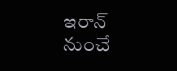ఇరాన్ నుంచే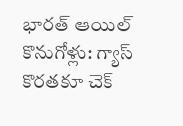భారత్ ఆయిల్ కొనుగోళ్లు: గ్యాస్ కొరతకూ చెక్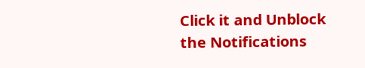Click it and Unblock the Notifications